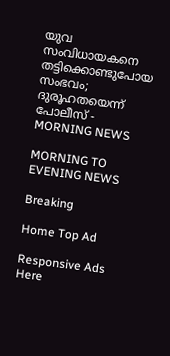യുവ സംവിധായകനെ തട്ടിക്കൊണ്ടുപോയ സംഭവം; ദുരൂഹതയെന്ന് പോലീസ് - MORNING NEWS

MORNING TO EVENING NEWS

Breaking

Home Top Ad

Responsive Ads Here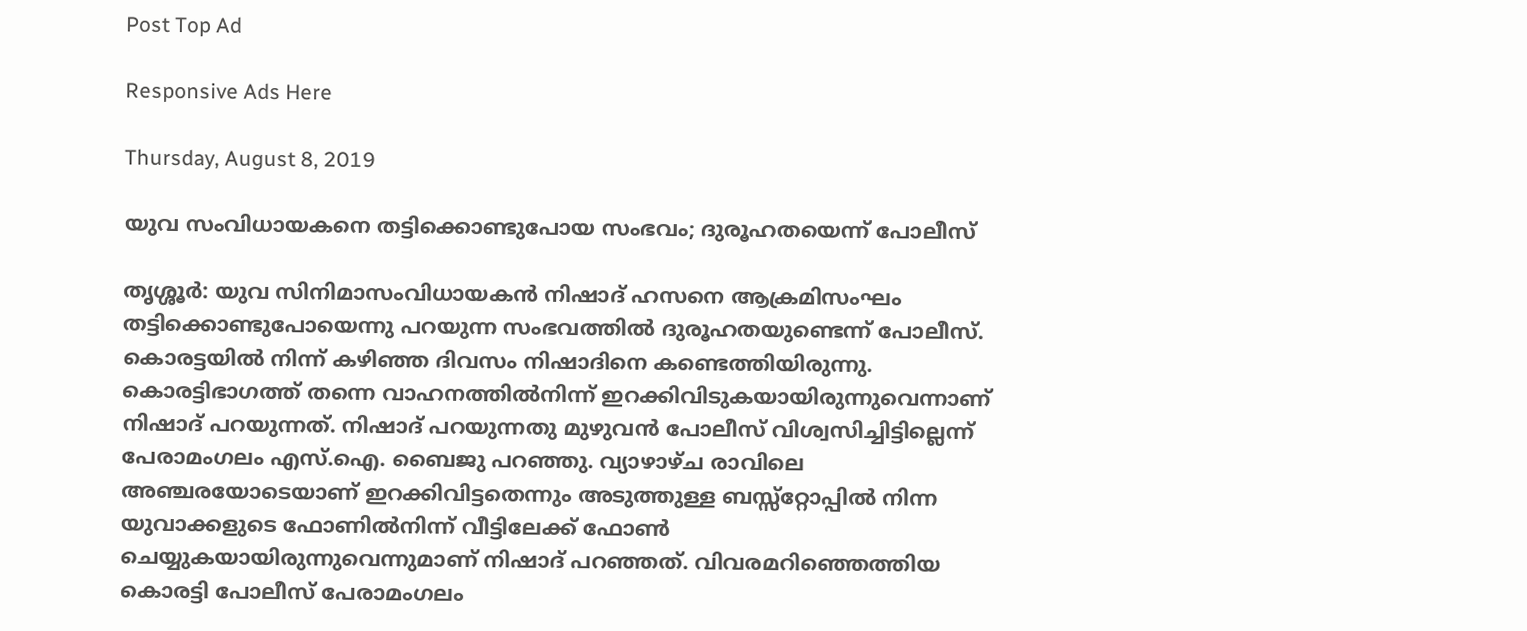Post Top Ad

Responsive Ads Here

Thursday, August 8, 2019

യുവ സംവിധായകനെ തട്ടിക്കൊണ്ടുപോയ സംഭവം; ദുരൂഹതയെന്ന് പോലീസ്

തൃശ്ശൂർ: യുവ സിനിമാസംവിധായകൻ നിഷാദ് ഹസനെ ആക്രമിസംഘം തട്ടിക്കൊണ്ടുപോയെന്നു പറയുന്ന സംഭവത്തിൽ ദുരൂഹതയുണ്ടെന്ന് പോലീസ്. കൊരട്ടയിൽ നിന്ന് കഴിഞ്ഞ ദിവസം നിഷാദിനെ കണ്ടെത്തിയിരുന്നു. കൊരട്ടിഭാഗത്ത് തന്നെ വാഹനത്തിൽനിന്ന് ഇറക്കിവിടുകയായിരുന്നുവെന്നാണ് നിഷാദ് പറയുന്നത്. നിഷാദ് പറയുന്നതു മുഴുവൻ പോലീസ് വിശ്വസിച്ചിട്ടില്ലെന്ന് പേരാമംഗലം എസ്.ഐ. ബൈജു പറഞ്ഞു. വ്യാഴാഴ്ച രാവിലെ അഞ്ചരയോടെയാണ് ഇറക്കിവിട്ടതെന്നും അടുത്തുള്ള ബസ്സ്റ്റോപ്പിൽ നിന്ന യുവാക്കളുടെ ഫോണിൽനിന്ന് വീട്ടിലേക്ക് ഫോൺ ചെയ്യുകയായിരുന്നുവെന്നുമാണ് നിഷാദ് പറഞ്ഞത്. വിവരമറിഞ്ഞെത്തിയ കൊരട്ടി പോലീസ് പേരാമംഗലം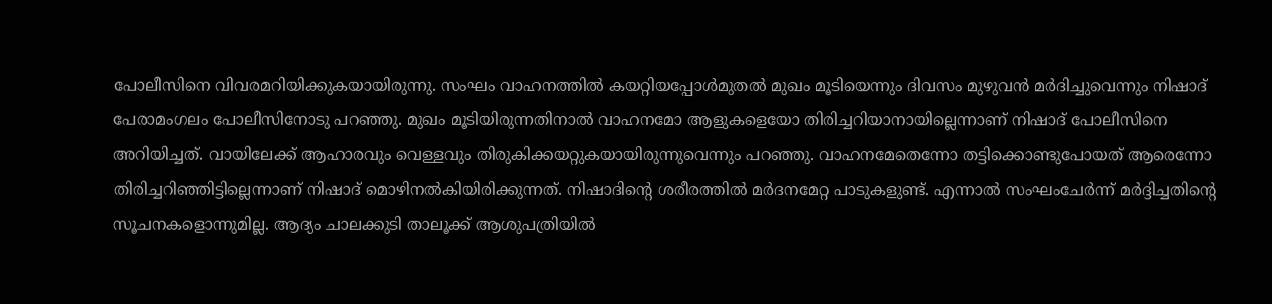പോലീസിനെ വിവരമറിയിക്കുകയായിരുന്നു. സംഘം വാഹനത്തിൽ കയറ്റിയപ്പോൾമുതൽ മുഖം മൂടിയെന്നും ദിവസം മുഴുവൻ മർദിച്ചുവെന്നും നിഷാദ് പേരാമംഗലം പോലീസിനോടു പറഞ്ഞു. മുഖം മൂടിയിരുന്നതിനാൽ വാഹനമോ ആളുകളെയോ തിരിച്ചറിയാനായില്ലെന്നാണ് നിഷാദ് പോലീസിനെ അറിയിച്ചത്. വായിലേക്ക് ആഹാരവും വെള്ളവും തിരുകിക്കയറ്റുകയായിരുന്നുവെന്നും പറഞ്ഞു. വാഹനമേതെന്നോ തട്ടിക്കൊണ്ടുപോയത് ആരെന്നോ തിരിച്ചറിഞ്ഞിട്ടില്ലെന്നാണ് നിഷാദ് മൊഴിനൽകിയിരിക്കുന്നത്. നിഷാദിന്റെ ശരീരത്തിൽ മർദനമേറ്റ പാടുകളുണ്ട്. എന്നാൽ സംഘംചേർന്ന് മർദ്ദിച്ചതിന്റെ സൂചനകളൊന്നുമില്ല. ആദ്യം ചാലക്കുടി താലൂക്ക് ആശുപത്രിയിൽ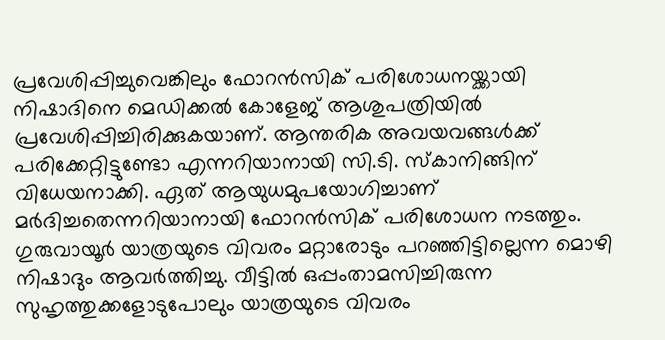പ്രവേശിപ്പിച്ചുവെങ്കിലും ഫോറൻസിക് പരിശോധനയ്ക്കായി നിഷാദിനെ മെഡിക്കൽ കോളേജ് ആശുപത്രിയിൽ പ്രവേശിപ്പിച്ചിരിക്കുകയാണ്. ആന്തരിക അവയവങ്ങൾക്ക് പരിക്കേറ്റിട്ടുണ്ടോ എന്നറിയാനായി സി.ടി. സ്കാനിങ്ങിന് വിധേയനാക്കി. ഏത് ആയുധമുപയോഗിച്ചാണ് മർദിച്ചതെന്നറിയാനായി ഫോറൻസിക് പരിശോധന നടത്തും. ഗുരുവായൂർ യാത്രയുടെ വിവരം മറ്റാരോടും പറഞ്ഞിട്ടില്ലെന്ന മൊഴി നിഷാദും ആവർത്തിച്ചു. വീട്ടിൽ ഒപ്പംതാമസിച്ചിരുന്ന സുഹൃത്തുക്കളോടുപോലും യാത്രയുടെ വിവരം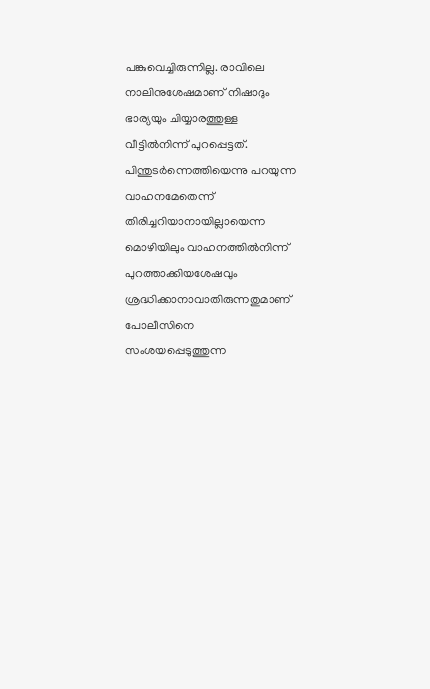പങ്കുവെച്ചിരുന്നില്ല. രാവിലെ നാലിനുശേഷമാണ് നിഷാദും ഭാര്യയും ചിയ്യാരത്തുള്ള വീട്ടിൽനിന്ന് പുറപ്പെട്ടത്. പിന്തുടർന്നെത്തിയെന്നു പറയുന്ന വാഹനമേതെന്ന് തിരിച്ചറിയാനായില്ലായെന്ന മൊഴിയിലും വാഹനത്തിൽനിന്ന് പുറത്താക്കിയശേഷവും ശ്രദ്ധിക്കാനാവാതിരുന്നതുമാണ് പോലീസിനെ സംശയപ്പെടുത്തുന്ന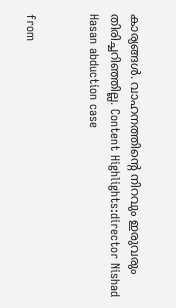കാര്യങ്ങൾ. വാഹനത്തിന്റെ നിറവും ഇരുവരും തിരിച്ചറിഞ്ഞില്ല. Content Highlights:director Nishad Hasan abduction case


from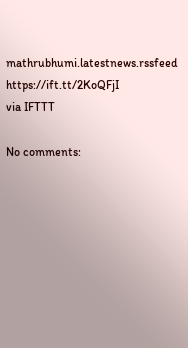mathrubhumi.latestnews.rssfeed https://ift.tt/2KoQFjI
via IFTTT

No comments: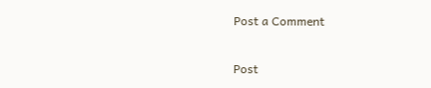Post a Comment

Post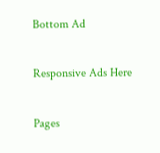Bottom Ad

Responsive Ads Here

Pages